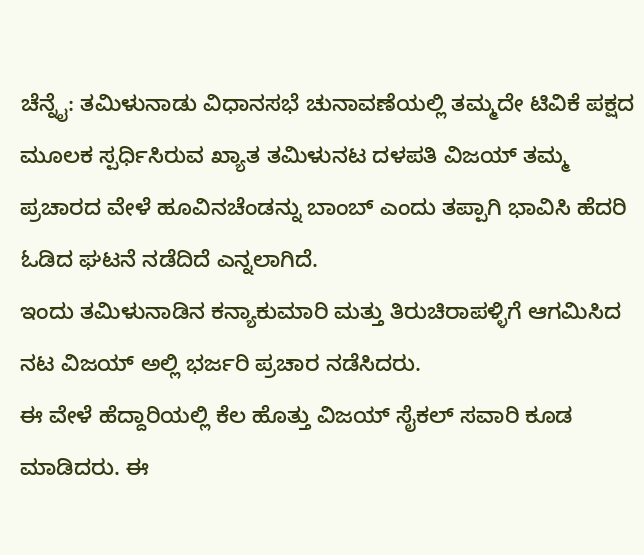ಚೆನ್ನೈ: ತಮಿಳುನಾಡು ವಿಧಾನಸಭೆ ಚುನಾವಣೆಯಲ್ಲಿ ತಮ್ಮದೇ ಟಿವಿಕೆ ಪಕ್ಷದ ಮೂಲಕ ಸ್ಪರ್ಧಿಸಿರುವ ಖ್ಯಾತ ತಮಿಳುನಟ ದಳಪತಿ ವಿಜಯ್ ತಮ್ಮ ಪ್ರಚಾರದ ವೇಳೆ ಹೂವಿನಚೆಂಡನ್ನು ಬಾಂಬ್ ಎಂದು ತಪ್ಪಾಗಿ ಭಾವಿಸಿ ಹೆದರಿ ಓಡಿದ ಘಟನೆ ನಡೆದಿದೆ ಎನ್ನಲಾಗಿದೆ.
ಇಂದು ತಮಿಳುನಾಡಿನ ಕನ್ಯಾಕುಮಾರಿ ಮತ್ತು ತಿರುಚಿರಾಪಳ್ಳಿಗೆ ಆಗಮಿಸಿದ ನಟ ವಿಜಯ್ ಅಲ್ಲಿ ಭರ್ಜರಿ ಪ್ರಚಾರ ನಡೆಸಿದರು.
ಈ ವೇಳೆ ಹೆದ್ದಾರಿಯಲ್ಲಿ ಕೆಲ ಹೊತ್ತು ವಿಜಯ್ ಸೈಕಲ್ ಸವಾರಿ ಕೂಡ ಮಾಡಿದರು. ಈ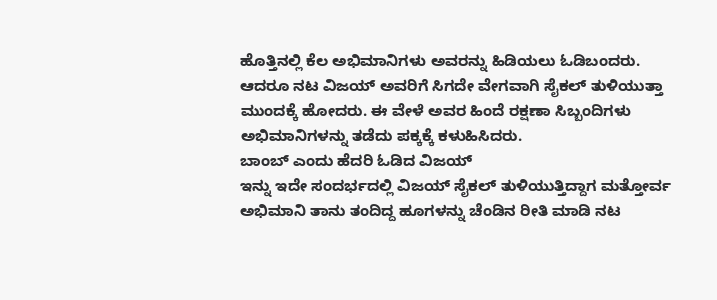ಹೊತ್ತಿನಲ್ಲಿ ಕೆಲ ಅಭಿಮಾನಿಗಳು ಅವರನ್ನು ಹಿಡಿಯಲು ಓಡಿಬಂದರು.
ಆದರೂ ನಟ ವಿಜಯ್ ಅವರಿಗೆ ಸಿಗದೇ ವೇಗವಾಗಿ ಸೈಕಲ್ ತುಳಿಯುತ್ತಾ ಮುಂದಕ್ಕೆ ಹೋದರು. ಈ ವೇಳೆ ಅವರ ಹಿಂದೆ ರಕ್ಷಣಾ ಸಿಬ್ಬಂದಿಗಳು ಅಭಿಮಾನಿಗಳನ್ನು ತಡೆದು ಪಕ್ಕಕ್ಕೆ ಕಳುಹಿಸಿದರು.
ಬಾಂಬ್ ಎಂದು ಹೆದರಿ ಓಡಿದ ವಿಜಯ್
ಇನ್ನು ಇದೇ ಸಂದರ್ಭದಲ್ಲಿ ವಿಜಯ್ ಸೈಕಲ್ ತುಳಿಯುತ್ತಿದ್ದಾಗ ಮತ್ತೋರ್ವ ಅಭಿಮಾನಿ ತಾನು ತಂದಿದ್ದ ಹೂಗಳನ್ನು ಚೆಂಡಿನ ರೀತಿ ಮಾಡಿ ನಟ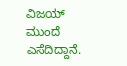ವಿಜಯ್ ಮುಂದೆ ಎಸೆದಿದ್ದಾನೆ.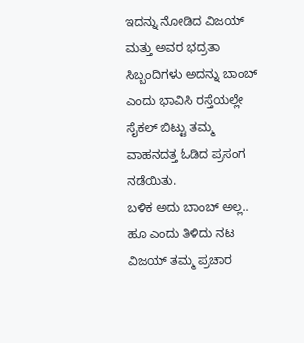ಇದನ್ನು ನೋಡಿದ ವಿಜಯ್ ಮತ್ತು ಅವರ ಭದ್ರತಾ ಸಿಬ್ಬಂದಿಗಳು ಅದನ್ನು ಬಾಂಬ್ ಎಂದು ಭಾವಿಸಿ ರಸ್ತೆಯಲ್ಲೇ ಸೈಕಲ್ ಬಿಟ್ಟು ತಮ್ಮ ವಾಹನದತ್ತ ಓಡಿದ ಪ್ರಸಂಗ ನಡೆಯಿತು.
ಬಳಿಕ ಅದು ಬಾಂಬ್ ಅಲ್ಲ.. ಹೂ ಎಂದು ತಿಳಿದು ನಟ ವಿಜಯ್ ತಮ್ಮ ಪ್ರಚಾರ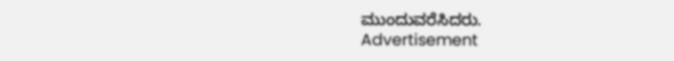ಮುಂದುವರೆಸಿದರು.
Advertisement